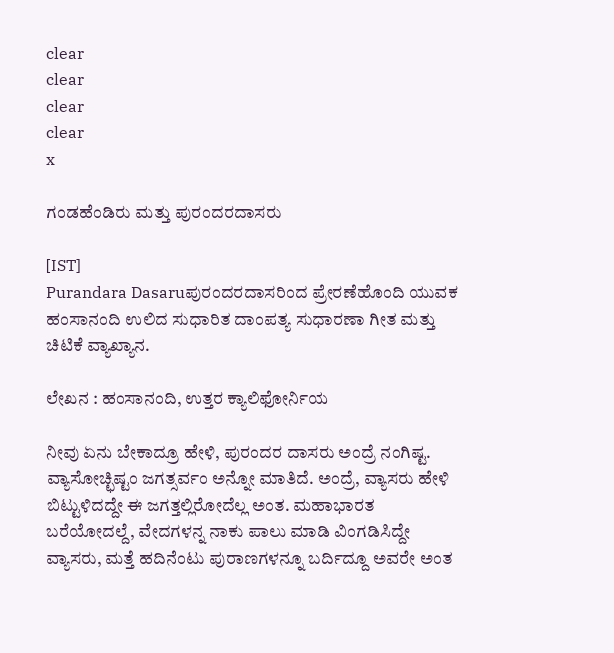clear
clear
clear
clear
x

ಗಂಡಹೆಂಡಿರು ಮತ್ತು ಪುರಂದರದಾಸರು

[IST]
Purandara Dasaruಪುರಂದರದಾಸರಿಂದ ಪ್ರೇರಣೆಹೊಂದಿ ಯುವಕ ಹಂಸಾನಂದಿ ಉಲಿದ ಸುಧಾರಿತ ದಾಂಪತ್ಯ ಸುಧಾರಣಾ ಗೀತ ಮತ್ತು ಚಿಟಿಕೆ ವ್ಯಾಖ್ಯಾನ.

ಲೇಖನ : ಹಂಸಾನಂದಿ, ಉತ್ತರ ಕ್ಯಾಲಿಫೋರ್ನಿಯ

ನೀವು ಏನು ಬೇಕಾದ್ರೂ ಹೇಳಿ, ಪುರಂದರ ದಾಸರು ಅಂದ್ರೆ ನಂಗಿಷ್ಟ. ವ್ಯಾಸೋಚ್ಛಿಷ್ಟಂ ಜಗತ್ಸರ್ವಂ ಅನ್ನೋ ಮಾತಿದೆ. ಅಂದ್ರೆ, ವ್ಯಾಸರು ಹೇಳಿ ಬಿಟ್ಟುಳಿದದ್ದೇ ಈ ಜಗತ್ತಲ್ಲಿರೋದೆಲ್ಲ ಅಂತ. ಮಹಾಭಾರತ ಬರೆಯೋದಲ್ದೆ, ವೇದಗಳನ್ನ ನಾಕು ಪಾಲು ಮಾಡಿ ವಿಂಗಡಿಸಿದ್ದೇ ವ್ಯಾಸರು, ಮತ್ತೆ ಹದಿನೆಂಟು ಪುರಾಣಗಳನ್ನೂ ಬರ್ದಿದ್ದೂ ಅವರೇ ಅಂತ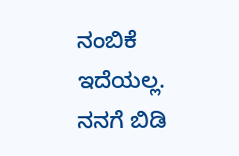ನಂಬಿಕೆ ಇದೆಯಲ್ಲ. ನನಗೆ ಬಿಡಿ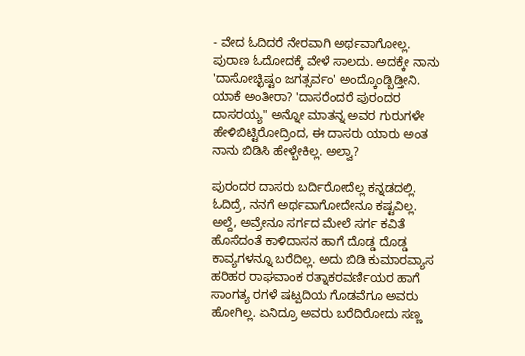- ವೇದ ಓದಿದರೆ ನೇರವಾಗಿ ಅರ್ಥವಾಗೋಲ್ಲ. ಪುರಾಣ ಓದೋದಕ್ಕೆ ವೇಳೆ ಸಾಲದು. ಅದಕ್ಕೇ ನಾನು 'ದಾಸೋಚ್ಛಿಷ್ಟಂ ಜಗತ್ಸರ್ವಂ' ಅಂದ್ಕೊಂಡ್ಬಿಡ್ತೀನಿ. ಯಾಕೆ ಅಂತೀರಾ? 'ದಾಸರೆಂದರೆ ಪುರಂದರ ದಾಸರಯ್ಯ" ಅನ್ನೋ ಮಾತನ್ನ ಅವರ ಗುರುಗಳೇ ಹೇಳಿಬಿಟ್ಟಿರೋದ್ರಿಂದ, ಈ ದಾಸರು ಯಾರು ಅಂತ ನಾನು ಬಿಡಿಸಿ ಹೇಳ್ಬೇಕಿಲ್ಲ. ಅಲ್ವಾ?

ಪುರಂದರ ದಾಸರು ಬರ್ದಿರೋದೆಲ್ಲ ಕನ್ನಡದಲ್ಲಿ. ಓದಿದ್ರೆ, ನನಗೆ ಅರ್ಥವಾಗೋದೇನೂ ಕಷ್ಟವಿಲ್ಲ. ಅಲ್ದೆ, ಅವ್ರೇನೂ ಸರ್ಗದ ಮೇಲೆ ಸರ್ಗ ಕವಿತೆ ಹೊಸೆದಂತೆ ಕಾಳಿದಾಸನ ಹಾಗೆ ದೊಡ್ಡ ದೊಡ್ಡ ಕಾವ್ಯಗಳನ್ನೂ ಬರೆದಿಲ್ಲ. ಅದು ಬಿಡಿ ಕುಮಾರವ್ಯಾಸ ಹರಿಹರ ರಾಘವಾಂಕ ರತ್ನಾಕರವರ್ಣಿಯರ ಹಾಗೆ ಸಾಂಗತ್ಯ ರಗಳೆ ಷಟ್ಪದಿಯ ಗೊಡವೆಗೂ ಅವರು ಹೋಗಿಲ್ಲ. ಏನಿದ್ರೂ ಅವರು ಬರೆದಿರೋದು ಸಣ್ಣ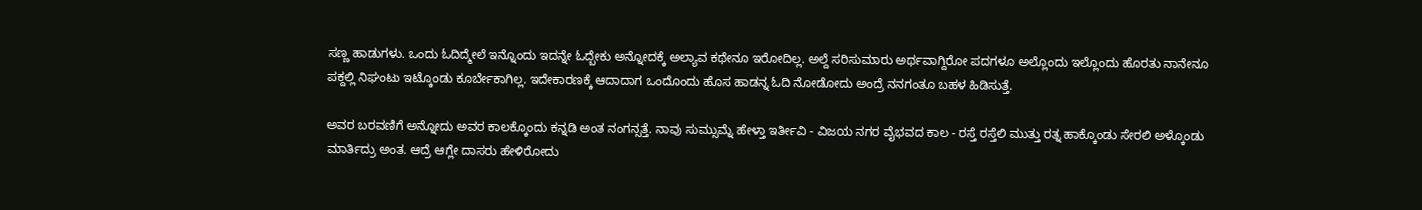ಸಣ್ಣ ಹಾಡುಗಳು. ಒಂದು ಓದಿದ್ಮೇಲೆ ಇನ್ನೊಂದು ಇದನ್ನೇ ಓದ್ಬೇಕು ಅನ್ನೋದಕ್ಕೆ ಅಲ್ಯಾವ ಕಥೇನೂ ಇರೋದಿಲ್ಲ. ಅಲ್ದೆ ಸರಿಸುಮಾರು ಅರ್ಥವಾಗ್ದಿರೋ ಪದಗಳೂ ಅಲ್ಲೊಂದು ಇಲ್ಲೊಂದು ಹೊರತು ನಾನೇನೂ ಪಕ್ದಲ್ಲಿ ನಿಘಂಟು ಇಟ್ಕೊಂಡು ಕೂರ್ಬೇಕಾಗಿಲ್ಲ. ಇದೇಕಾರಣಕ್ಕೆ ಆದಾದಾಗ ಒಂದೊಂದು ಹೊಸ ಹಾಡನ್ನ ಓದಿ ನೋಡೋದು ಅಂದ್ರೆ ನನಗಂತೂ ಬಹಳ ಹಿಡಿಸುತ್ತೆ.

ಅವರ ಬರವಣಿಗೆ ಅನ್ನೋದು ಅವರ ಕಾಲಕ್ಕೊಂದು ಕನ್ನಡಿ ಅಂತ ನಂಗನ್ಸತ್ತೆ. ನಾವು ಸುಮ್ಸುಮ್ನೆ ಹೇಳ್ತಾ ಇರ್ತೀವಿ - ವಿಜಯ ನಗರ ವೈಭವದ ಕಾಲ - ರಸ್ತೆ ರಸ್ತೆಲಿ ಮುತ್ತು ರತ್ನ ಹಾಕ್ಕೊಂಡು ಸೇರಲಿ ಅಳ್ಕೊಂಡು ಮಾರ್ತಿದ್ರು ಅಂತ. ಆದ್ರೆ ಆಗ್ಲೇ ದಾಸರು ಹೇಳಿರೋದು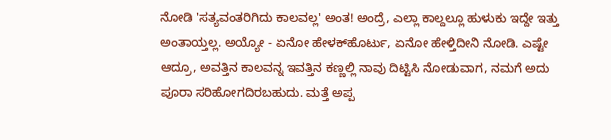ನೋಡಿ 'ಸತ್ಯವಂತರಿಗಿದು ಕಾಲವಲ್ಲ' ಅಂತ! ಅಂದ್ರೆ, ಎಲ್ಲಾ ಕಾಲ್ದಲ್ಲೂ ಹುಳುಕು ಇದ್ದೇ ಇತ್ತು ಅಂತಾಯ್ತಲ್ಲ. ಅಯ್ಯೋ - ಏನೋ ಹೇಳಕ್‌ಹೊರ್ಟು, ಏನೋ ಹೇಳ್ತಿದೀನಿ ನೋಡಿ. ಎಷ್ಟೇ ಆದ್ರೂ, ಅವತ್ತಿನ ಕಾಲವನ್ನ ಇವತ್ತಿನ ಕಣ್ಣಲ್ಲಿ ನಾವು ದಿಟ್ಟಿಸಿ ನೋಡುವಾಗ, ನಮಗೆ ಅದು ಪೂರಾ ಸರಿಹೋಗದಿರಬಹುದು. ಮತ್ತೆ ಅಪ್ಪ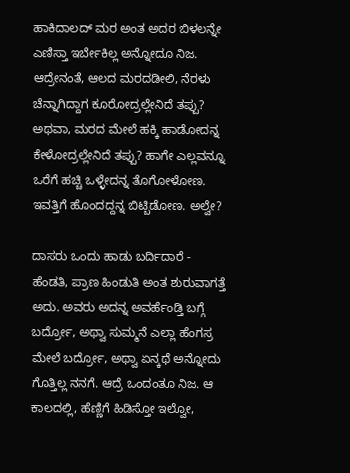ಹಾಕಿದಾಲದ್ ಮರ ಅಂತ ಅದರ ಬಿಳಲನ್ನೇ ಎಣಿಸ್ತಾ ಇರ್ಬೇಕಿಲ್ಲ ಅನ್ನೋದೂ ನಿಜ. ಆದ್ರೇನಂತೆ, ಆಲದ ಮರದಡೀಲಿ, ನೆರಳು ಚೆನ್ನಾಗಿದ್ದಾಗ ಕೂರೋದ್ರಲ್ಲೇನಿದೆ ತಪ್ಪು? ಅಥವಾ, ಮರದ ಮೇಲೆ ಹಕ್ಕಿ ಹಾಡೋದನ್ನ ಕೇಳೋದ್ರಲ್ಲೇನಿದೆ ತಪ್ಪು? ಹಾಗೇ ಎಲ್ಲವನ್ನೂ ಒರೆಗೆ ಹಚ್ಚಿ ಒಳ್ಳೇದನ್ನ ತೊಗೋಳೋಣ. ಇವತ್ತಿಗೆ ಹೊಂದದ್ದನ್ನ ಬಿಟ್ಬಿಡೋಣ. ಅಲ್ವೇ?

ದಾಸರು ಒಂದು ಹಾಡು ಬರ್ದಿದಾರೆ - ಹೆಂಡತಿ, ಪ್ರಾಣ ಹಿಂಡುತಿ ಅಂತ ಶುರುವಾಗತ್ತೆ ಅದು. ಅವರು ಅದನ್ನ ಅವರ್ಹೆಂಡ್ತಿ ಬಗ್ಗೆ ಬರ್ದ್ರೋ, ಅಥ್ವಾ ಸುಮ್ಮನೆ ಎಲ್ಲಾ ಹೆಂಗಸ್ರ ಮೇಲೆ ಬರ್ದ್ರೋ, ಅಥ್ವಾ ಏನ್ಕಥೆ ಅನ್ನೋದು ಗೊತ್ತಿಲ್ಲ ನನಗೆ. ಆದ್ರೆ ಒಂದಂತೂ ನಿಜ. ಆ ಕಾಲದಲ್ಲಿ, ಹೆಣ್ಣಿಗೆ ಹಿಡಿಸ್ತೋ ಇಲ್ವೋ,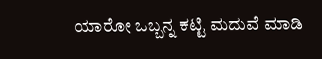ಯಾರೋ ಒಬ್ಬನ್ನ ಕಟ್ಟಿ ಮದುವೆ ಮಾಡಿ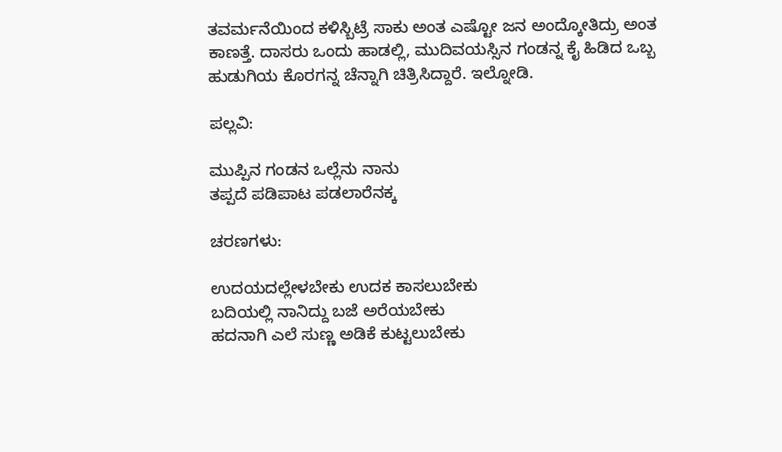ತವರ್ಮನೆಯಿಂದ ಕಳಿಸ್ಬಿಟ್ರೆ ಸಾಕು ಅಂತ ಎಷ್ಟೋ ಜನ ಅಂದ್ಕೋತಿದ್ರು ಅಂತ ಕಾಣತ್ತೆ. ದಾಸರು ಒಂದು ಹಾಡಲ್ಲಿ, ಮುದಿವಯಸ್ಸಿನ ಗಂಡನ್ನ ಕೈ ಹಿಡಿದ ಒಬ್ಬ ಹುಡುಗಿಯ ಕೊರಗನ್ನ ಚೆನ್ನಾಗಿ ಚಿತ್ರಿಸಿದ್ದಾರೆ. ಇಲ್ನೋಡಿ.

ಪಲ್ಲವಿ:

ಮುಪ್ಪಿನ ಗಂಡನ ಒಲ್ಲೆನು ನಾನು
ತಪ್ಪದೆ ಪಡಿಪಾಟ ಪಡಲಾರೆನಕ್ಕ

ಚರಣಗಳು:

ಉದಯದಲ್ಲೇಳಬೇಕು ಉದಕ ಕಾಸಲುಬೇಕು
ಬದಿಯಲ್ಲಿ ನಾನಿದ್ದು ಬಜೆ ಅರೆಯಬೇಕು
ಹದನಾಗಿ ಎಲೆ ಸುಣ್ಣ ಅಡಿಕೆ ಕುಟ್ಟಲುಬೇಕು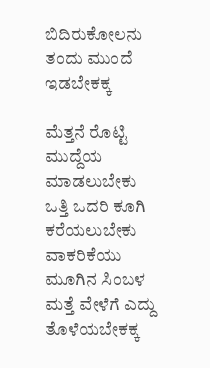ಬಿದಿರುಕೋಲನು ತಂದು ಮುಂದೆ ಇಡಬೇಕಕ್ಕ

ಮೆತ್ತನೆ ರೊಟ್ಟಿ ಮುದ್ದೆಯ ಮಾಡಲುಬೇಕು
ಒತ್ತಿ ಒದರಿ ಕೂಗಿ ಕರೆಯಲುಬೇಕು
ವಾಕರಿಕೆಯು ಮೂಗಿನ ಸಿಂಬಳ
ಮತ್ತೆ ವೇಳೆಗೆ ಎದ್ದು ತೊಳೆಯಬೇಕಕ್ಕ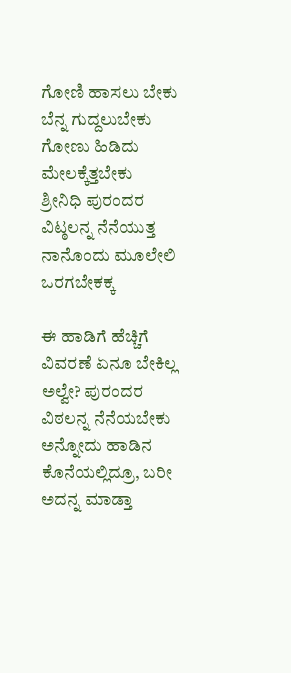ಗೋಣಿ ಹಾಸಲು ಬೇಕು ಬೆನ್ನ ಗುದ್ದಲುಬೇಕು
ಗೋಣು ಹಿಡಿದು ಮೇಲಕ್ಕೆತ್ತಬೇಕು
ಶ್ರೀನಿಧಿ ಪುರಂದರ ವಿಟ್ಠಲನ್ನ ನೆನೆಯುತ್ತ
ನಾನೊಂದು ಮೂಲೇಲಿ ಒರಗಬೇಕಕ್ಕ

ಈ ಹಾಡಿಗೆ ಹೆಚ್ಚಿಗೆ ವಿವರಣೆ ಏನೂ ಬೇಕಿಲ್ಲ ಅಲ್ವೇ? ಪುರಂದರ ವಿಠಲನ್ನ ನೆನೆಯಬೇಕು ಅನ್ನೋದು ಹಾಡಿನ ಕೊನೆಯಲ್ಲಿದ್ರೂ, ಬರೀ ಅದನ್ನ ಮಾಡ್ತಾ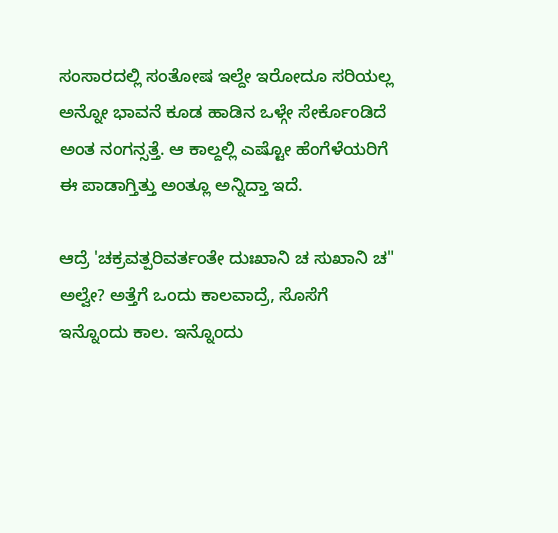ಸಂಸಾರದಲ್ಲಿ ಸಂತೋಷ ಇಲ್ದೇ ಇರೋದೂ ಸರಿಯಲ್ಲ ಅನ್ನೋ ಭಾವನೆ ಕೂಡ ಹಾಡಿನ ಒಳ್ಗೇ ಸೇರ್ಕೊಂಡಿದೆ ಅಂತ ನಂಗನ್ಸತ್ತೆ. ಆ ಕಾಲ್ದಲ್ಲಿ ಎಷ್ಟೋ ಹೆಂಗೆಳೆಯರಿಗೆ ಈ ಪಾಡಾಗ್ತಿತ್ತು ಅಂತ್ಲೂ ಅನ್ನಿದ್ತಾ ಇದೆ.

ಆದ್ರೆ 'ಚಕ್ರವತ್ಪರಿವರ್ತಂತೇ ದುಃಖಾನಿ ಚ ಸುಖಾನಿ ಚ" ಅಲ್ವೇ? ಅತ್ತೆಗೆ ಒಂದು ಕಾಲವಾದ್ರೆ, ಸೊಸೆಗೆ ಇನ್ನೊಂದು ಕಾಲ. ಇನ್ನೊಂದು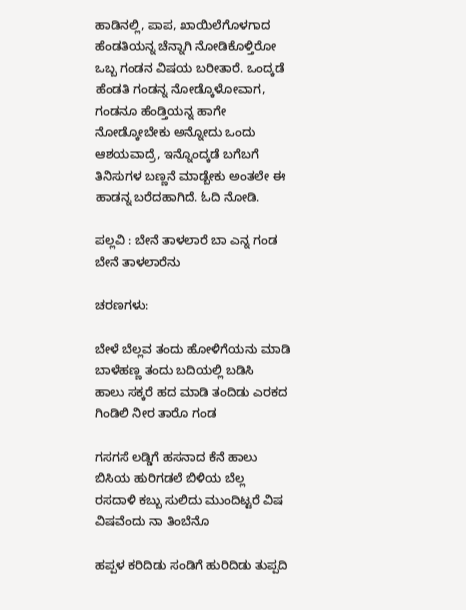ಹಾಡಿನಲ್ಲಿ, ಪಾಪ, ಖಾಯಿಲೆಗೊಳಗಾದ ಹೆಂಡತಿಯನ್ನ ಚೆನ್ನಾಗಿ ನೋಡಿಕೊಳ್ತಿರೋ ಒಬ್ಬ ಗಂಡನ ವಿಷಯ ಬರೀತಾರೆ. ಒಂದ್ಕಡೆ ಹೆಂಡತಿ ಗಂಡನ್ನ ನೋಡ್ಕೊಳೋವಾಗ, ಗಂಡನೂ ಹೆಂಡ್ತಿಯನ್ನ ಹಾಗೇ ನೋಡ್ಕೋಬೇಕು ಅನ್ನೋದು ಒಂದು ಆಶಯವಾದ್ರೆ, ಇನ್ನೊಂದ್ಕಡೆ ಬಗೆಬಗೆ ತಿನಿಸುಗಳ ಬಣ್ಣನೆ ಮಾಡ್ಬೇಕು ಅಂತಲೇ ಈ ಹಾಡನ್ನ ಬರೆದಹಾಗಿದೆ. ಓದಿ ನೋಡಿ.

ಪಲ್ಲವಿ : ಬೇನೆ ತಾಳಲಾರೆ ಬಾ ಎನ್ನ ಗಂಡ ಬೇನೆ ತಾಳಲಾರೆನು

ಚರಣಗಳು:

ಬೇಳೆ ಬೆಲ್ಲವ ತಂದು ಹೋಳಿಗೆಯನು ಮಾಡಿ ಬಾಳೆಹಣ್ಣ ತಂದು ಬದಿಯಲ್ಲಿ ಬಡಿಸಿ
ಹಾಲು ಸಕ್ಕರೆ ಹದ ಮಾಡಿ ತಂದಿಡು ಎರಕದ ಗಿಂಡಿಲಿ ನೀರ ತಾರೊ ಗಂಡ

ಗಸಗಸೆ ಲಡ್ಡಿಗೆ ಹಸನಾದ ಕೆನೆ ಹಾಲು ಬಿಸಿಯ ಹುರಿಗಡಲೆ ಬಿಳಿಯ ಬೆಲ್ಲ
ರಸದಾಳಿ ಕಬ್ಬು ಸುಲಿದು ಮುಂದಿಟ್ಟರೆ ವಿಷ ವಿಷವೆಂದು ನಾ ತಿಂಬೆನೊ

ಹಪ್ಪಳ ಕರಿದಿಡು ಸಂಡಿಗೆ ಹುರಿದಿಡು ತುಪ್ಪದಿ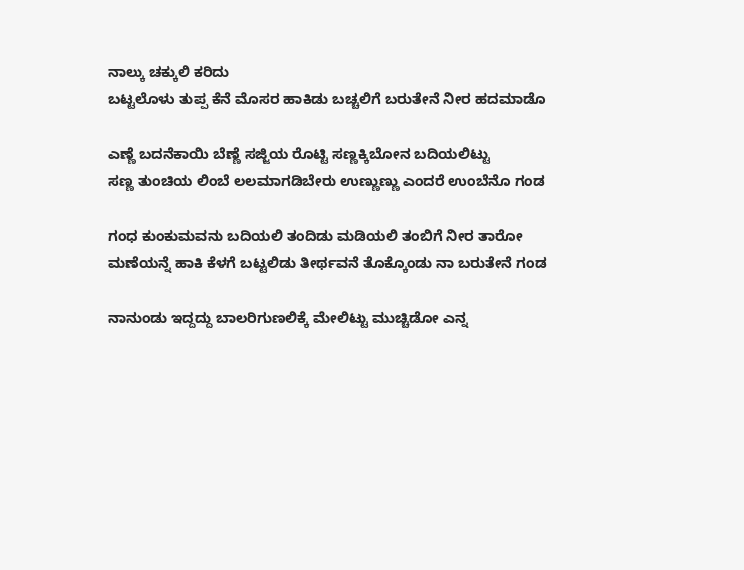ನಾಲ್ಕು ಚಕ್ಕುಲಿ ಕರಿದು
ಬಟ್ಟಲೊಳು ತುಪ್ಪ ಕೆನೆ ಮೊಸರ ಹಾಕಿಡು ಬಚ್ಚಲಿಗೆ ಬರುತೇನೆ ನೀರ ಹದಮಾಡೊ

ಎಣ್ಣೆ ಬದನೆಕಾಯಿ ಬೆಣ್ಣೆ ಸಜ್ಜಿಯ ರೊಟ್ಟಿ ಸಣ್ಣಕ್ಕಿಬೋನ ಬದಿಯಲಿಟ್ಟು
ಸಣ್ಣ ತುಂಚಿಯ ಲಿಂಬೆ ಲಲಮಾಗಡಿಬೇರು ಉಣ್ಣುಣ್ಣು ಎಂದರೆ ಉಂಬೆನೊ ಗಂಡ

ಗಂಧ ಕುಂಕುಮವನು ಬದಿಯಲಿ ತಂದಿಡು ಮಡಿಯಲಿ ತಂಬಿಗೆ ನೀರ ತಾರೋ
ಮಣೆಯನ್ನೆ ಹಾಕಿ ಕೆಳಗೆ ಬಟ್ಟಲಿಡು ತೀರ್ಥವನೆ ತೊಕ್ಕೊಂಡು ನಾ ಬರುತೇನೆ ಗಂಡ

ನಾನುಂಡು ಇದ್ದದ್ದು ಬಾಲರಿಗುಣಲಿಕ್ಕೆ ಮೇಲಿಟ್ಟು ಮುಚ್ಚಿಡೋ ಎನ್ನ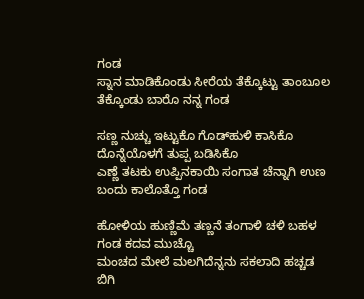ಗಂಡ
ಸ್ನಾನ ಮಾಡಿಕೊಂಡು ಸೀರೆಯ ತೆಕ್ಕೊಟ್ಟು ತಾಂಬೂಲ ತೆಕ್ಕೊಂಡು ಬಾರೊ ನನ್ನ ಗಂಡ

ಸಣ್ಣ ನುಚ್ಚು ಇಟ್ಟುಕೊ ಗೊಡ್‍ಹುಳಿ ಕಾಸಿಕೊ ದೊನ್ನೆಯೊಳಗೆ ತುಪ್ಪ ಬಡಿಸಿಕೊ
ಎಣ್ಣೆ ತಟಕು ಉಪ್ಪಿನಕಾಯಿ ಸಂಗಾತ ಚೆನ್ನಾಗಿ ಉಣ ಬಂದು ಕಾಲೊತ್ತೊ ಗಂಡ

ಹೋಳಿಯ ಹುಣ್ಣಿಮೆ ತಣ್ಣನೆ ತಂಗಾಳಿ ಚಳಿ ಬಹಳ ಗಂಡ ಕದವ ಮುಚ್ಚೊ
ಮಂಚದ ಮೇಲೆ ಮಲಗಿದೆನ್ನನು ಸಕಲಾದಿ ಹಚ್ಚಡ ಬಿಗಿ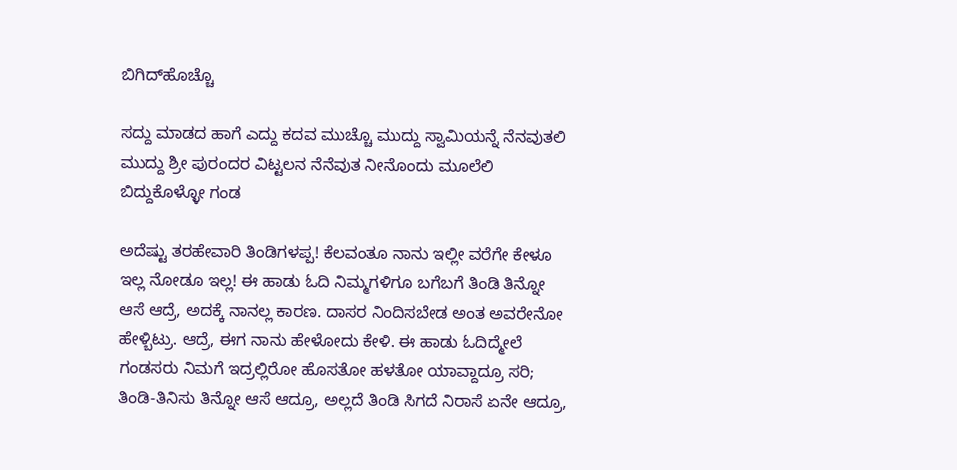ಬಿಗಿದ್‍ಹೊಚ್ಚೊ

ಸದ್ದು ಮಾಡದ ಹಾಗೆ ಎದ್ದು ಕದವ ಮುಚ್ಚೊ ಮುದ್ದು ಸ್ವಾಮಿಯನ್ನೆ ನೆನವುತಲಿ
ಮುದ್ದು ಶ್ರೀ ಪುರಂದರ ವಿಟ್ಟಲನ ನೆನೆವುತ ನೀನೊಂದು ಮೂಲೆಲಿ ಬಿದ್ದುಕೊಳ್ಳೋ ಗಂಡ

ಅದೆಷ್ಟು ತರಹೇವಾರಿ ತಿಂಡಿಗಳಪ್ಪ! ಕೆಲವಂತೂ ನಾನು ಇಲ್ಲೀ ವರೆಗೇ ಕೇಳೂ ಇಲ್ಲ ನೋಡೂ ಇಲ್ಲ! ಈ ಹಾಡು ಓದಿ ನಿಮ್ಮಗಳಿಗೂ ಬಗೆಬಗೆ ತಿಂಡಿ ತಿನ್ನೋ ಆಸೆ ಆದ್ರೆ, ಅದಕ್ಕೆ ನಾನಲ್ಲ ಕಾರಣ. ದಾಸರ ನಿಂದಿಸಬೇಡ ಅಂತ ಅವರೇನೋ ಹೇಳ್ಬಿಟ್ರು. ಆದ್ರೆ, ಈಗ ನಾನು ಹೇಳೋದು ಕೇಳಿ. ಈ ಹಾಡು ಓದಿದ್ಮೇಲೆ ಗಂಡಸರು ನಿಮಗೆ ಇದ್ರಲ್ಲಿರೋ ಹೊಸತೋ ಹಳತೋ ಯಾವ್ದಾದ್ರೂ ಸರಿ; ತಿಂಡಿ-ತಿನಿಸು ತಿನ್ನೋ ಆಸೆ ಆದ್ರೂ, ಅಲ್ಲದೆ ತಿಂಡಿ ಸಿಗದೆ ನಿರಾಸೆ ಏನೇ ಆದ್ರೂ,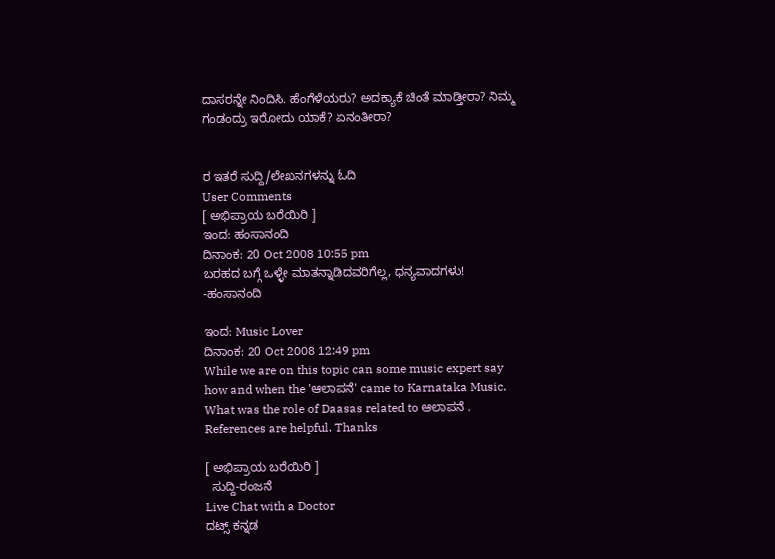ದಾಸರನ್ನೇ ನಿಂದಿಸಿ. ಹೆಂಗೆಳೆಯರು? ಅದಕ್ಯಾಕೆ ಚಿಂತೆ ಮಾಡ್ತೀರಾ? ನಿಮ್ಮ ಗಂಡಂದ್ರು ಇರೋದು ಯಾಕೆ? ಏನಂತೀರಾ?


ರ ಇತರೆ ಸುದ್ದಿ/ಲೇಖನಗಳನ್ನು ಓದಿ
User Comments
[ ಅಭಿಪ್ರಾಯ ಬರೆಯಿರಿ ]
ಇಂದ: ಹಂಸಾನಂದಿ
ದಿನಾಂಕ: 20 Oct 2008 10:55 pm
ಬರಹದ ಬಗ್ಗೆ ಒಳ್ಳೇ ಮಾತನ್ನಾಡಿದವರಿಗೆಲ್ಲ, ಧನ್ಯವಾದಗಳು! -ಹಂಸಾನಂದಿ

ಇಂದ: Music Lover
ದಿನಾಂಕ: 20 Oct 2008 12:49 pm
While we are on this topic can some music expert say how and when the 'ಆಲಾಪನೆ' came to Karnataka Music. What was the role of Daasas related to ಆಲಾಪನೆ . References are helpful. Thanks

[ ಅಭಿಪ್ರಾಯ ಬರೆಯಿರಿ ]
  ಸುದ್ದಿ-ರಂಜನೆ
Live Chat with a Doctor
ದಟ್ಸ್ ಕನ್ನಡ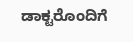ಡಾಕ್ಟರೊಂದಿಗೆ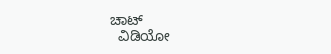ಚಾಟ್
  ವಿಡಿಯೋ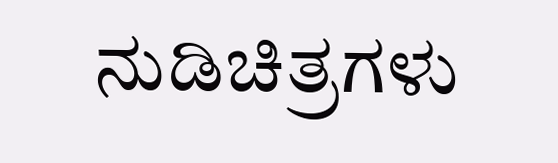ನುಡಿಚಿತ್ರಗಳು